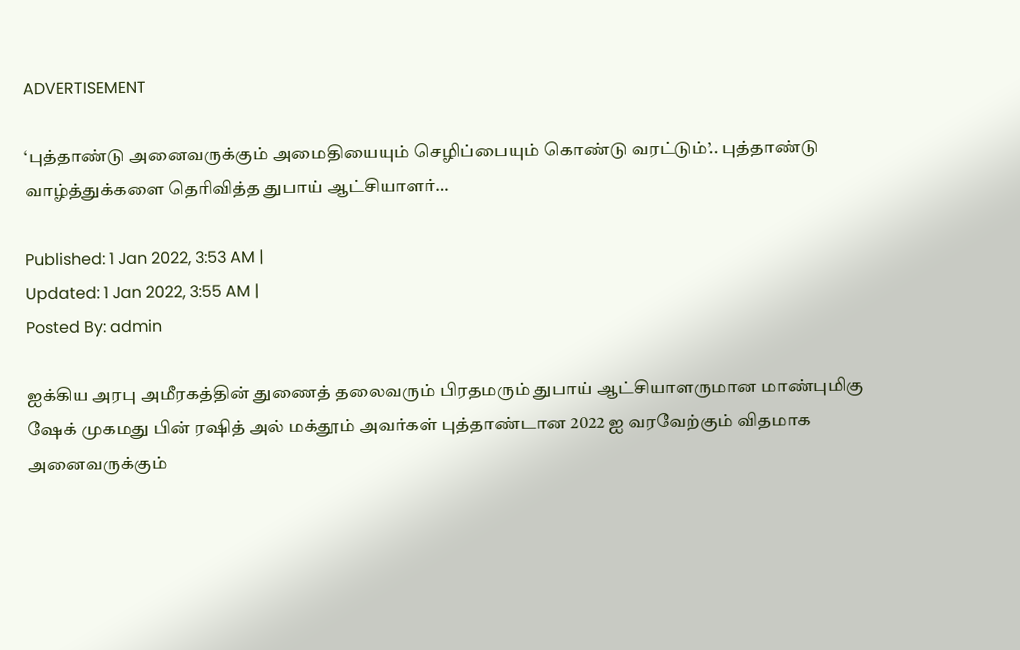ADVERTISEMENT

‘புத்தாண்டு அனைவருக்கும் அமைதியையும் செழிப்பையும் கொண்டு வரட்டும்’.. புத்தாண்டு வாழ்த்துக்களை தெரிவித்த துபாய் ஆட்சியாளர்…

Published: 1 Jan 2022, 3:53 AM |
Updated: 1 Jan 2022, 3:55 AM |
Posted By: admin

ஐக்கிய அரபு அமீரகத்தின் துணைத் தலைவரும் பிரதமரும் துபாய் ஆட்சியாளருமான மாண்புமிகு ஷேக் முகமது பின் ரஷித் அல் மக்தூம் அவர்கள் புத்தாண்டான 2022 ஐ வரவேற்கும் விதமாக அனைவருக்கும்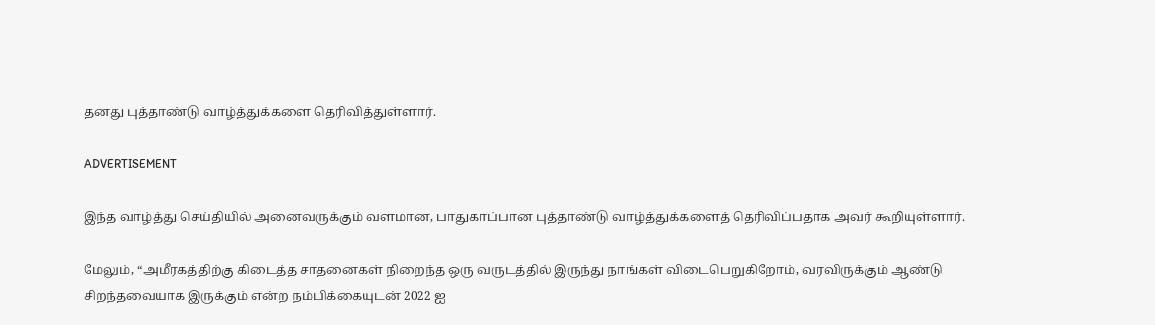தனது புத்தாண்டு வாழ்த்துக்களை தெரிவித்துள்ளார்.

ADVERTISEMENT

இந்த வாழ்த்து செய்தியில் அனைவருக்கும் வளமான, பாதுகாப்பான புத்தாண்டு வாழ்த்துக்களைத் தெரிவிப்பதாக அவர் கூறியுள்ளார்.

மேலும், “அமீரகத்திற்கு கிடைத்த சாதனைகள் நிறைந்த ஒரு வருடத்தில் இருந்து நாங்கள் விடைபெறுகிறோம், வரவிருக்கும் ஆண்டு சிறந்தவையாக இருக்கும் என்ற நம்பிக்கையுடன் 2022 ஐ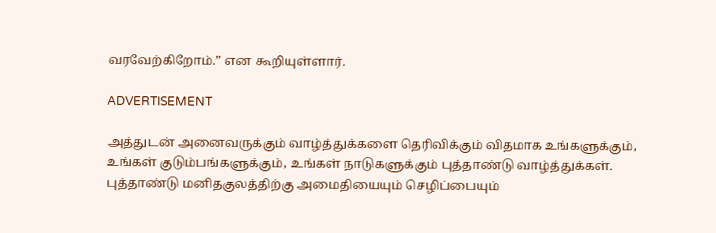வரவேற்கிறோம்.” என கூறியுள்ளார்.

ADVERTISEMENT

அத்துடன் அனைவருக்கும் வாழ்த்துக்களை தெரிவிக்கும் விதமாக உங்களுக்கும், உங்கள் குடும்பங்களுக்கும், உங்கள் நாடுகளுக்கும் புத்தாண்டு வாழ்த்துக்கள். புத்தாண்டு மனிதகுலத்திற்கு அமைதியையும் செழிப்பையும்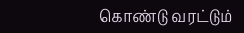கொண்டு வரட்டும்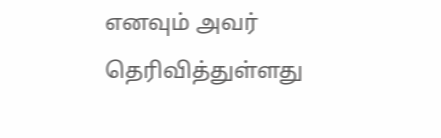எனவும் அவர் தெரிவித்துள்ளது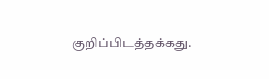குறிப்பிடத்தக்கது.